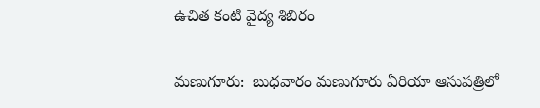ఉచిత కంటి వైద్య శిబిరం

మణుగూరు:  బుధవారం మణుగూరు ఏరియా ఆసుపత్రిలో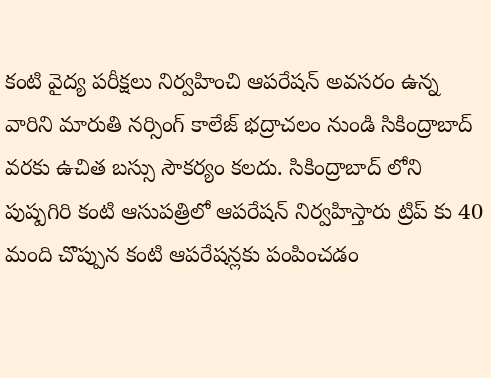కంటి వైద్య పరీక్షలు నిర్వహించి ఆపరేషన్ అవసరం ఉన్న వారిని మారుతి నర్సింగ్ కాలేజ్ భద్రాచలం నుండి సికింద్రాబాద్ వరకు ఉచిత బస్సు సౌకర్యం కలదు. సికింద్రాబాద్ లోని పుష్పగిరి కంటి ఆసుపత్రిలో ఆపరేషన్ నిర్వహిస్తారు ట్రిప్ కు 40 మంది చొప్పున కంటి ఆపరేషన్లకు పంపించడం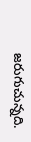జరుగుచున్నది.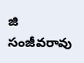జి సంజీవరావు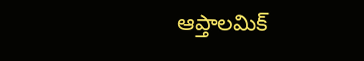ఆప్తాలమిక్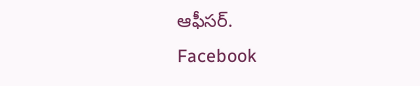ఆఫీసర్.
Facebook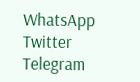WhatsApp
Twitter
Telegram